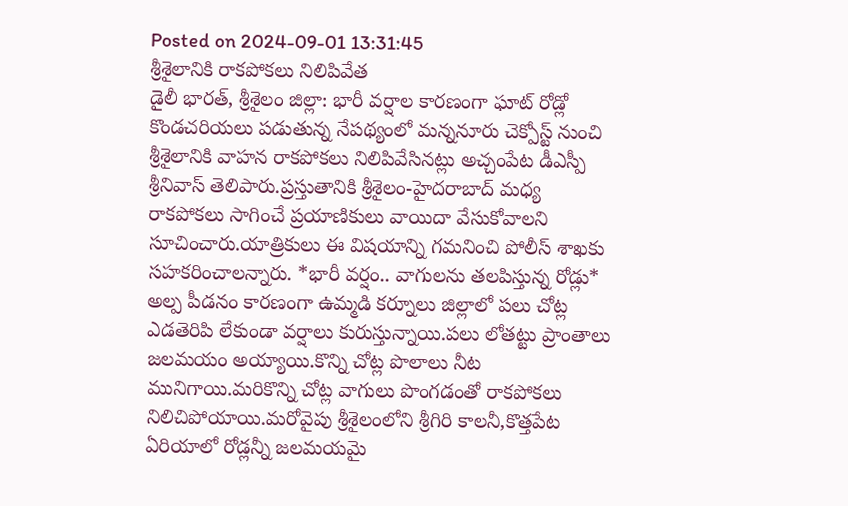Posted on 2024-09-01 13:31:45
శ్రీశైలానికి రాకపోకలు నిలిపివేత
డైలీ భారత్, శ్రీశైలం జిల్లా: భారీ వర్షాల కారణంగా ఘాట్ రోడ్లో కొండచరియలు పడుతున్న నేపథ్యంలో మన్ననూరు చెక్పోస్ట్ నుంచి శ్రీశైలానికి వాహన రాకపోకలు నిలిపివేసినట్లు అచ్చంపేట డీఎస్పీ శ్రీనివాస్ తెలిపారు.ప్రస్తుతానికి శ్రీశైలం-హైదరాబాద్ మధ్య రాకపోకలు సాగించే ప్రయాణికులు వాయిదా వేసుకోవాలని సూచించారు.యాత్రికులు ఈ విషయాన్ని గమనించి పోలీస్ శాఖకు సహకరించాలన్నారు. *భారీ వర్షం.. వాగులను తలపిస్తున్న రోడ్లు*
అల్ప పీడనం కారణంగా ఉమ్మడి కర్నూలు జిల్లాలో పలు చోట్ల ఎడతెరిపి లేకుండా వర్షాలు కురుస్తున్నాయి.పలు లోతట్టు ప్రాంతాలు జలమయం అయ్యాయి.కొన్ని చోట్ల పొలాలు నీట మునిగాయి.మరికొన్ని చోట్ల వాగులు పొంగడంతో రాకపోకలు నిలిచిపోయాయి.మరోవైపు శ్రీశైలంలోని శ్రీగిరి కాలనీ,కొత్తపేట ఏరియాలో రోడ్లన్నీ జలమయమై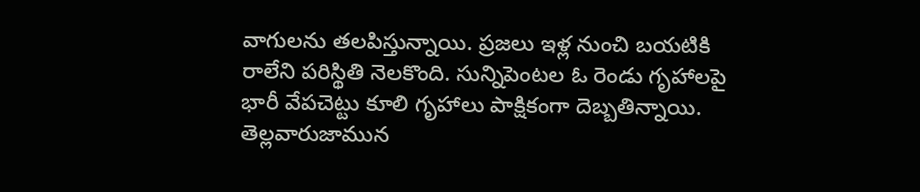వాగులను తలపిస్తున్నాయి. ప్రజలు ఇళ్ల నుంచి బయటికి రాలేని పరిస్థితి నెలకొంది. సున్నిపెంటల ఓ రెండు గృహాలపై భారీ వేపచెట్టు కూలి గృహాలు పాక్షికంగా దెబ్బతిన్నాయి. తెల్లవారుజామున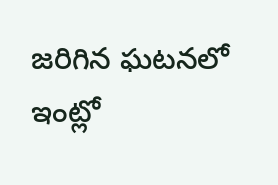జరిగిన ఘటనలో ఇంట్లో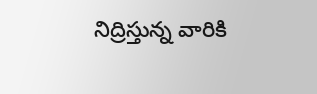నిద్రిస్తున్న వారికి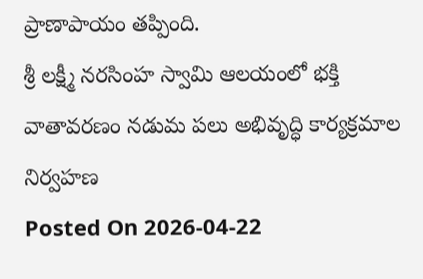ప్రాణాపాయం తప్పింది.
శ్రీ లక్ష్మీ నరసింహ స్వామి ఆలయంలో భక్తి వాతావరణం నడుమ పలు అభివృద్ధి కార్యక్రమాల నిర్వహణ
Posted On 2026-04-22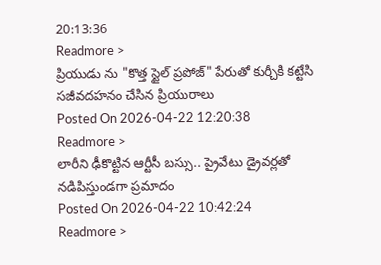20:13:36
Readmore >
ప్రియుడు ను "కొత్త స్టైల్ ప్రపోజ్" పేరుతో కుర్చీకి కట్టేసి సజీవదహనం చేసిన ప్రియురాలు
Posted On 2026-04-22 12:20:38
Readmore >
లారీని ఢీకొట్టిన ఆర్టీసీ బస్సు.. ప్రైవేటు డ్రైవర్లతో నడిపిస్తుండగా ప్రమాదం
Posted On 2026-04-22 10:42:24
Readmore >